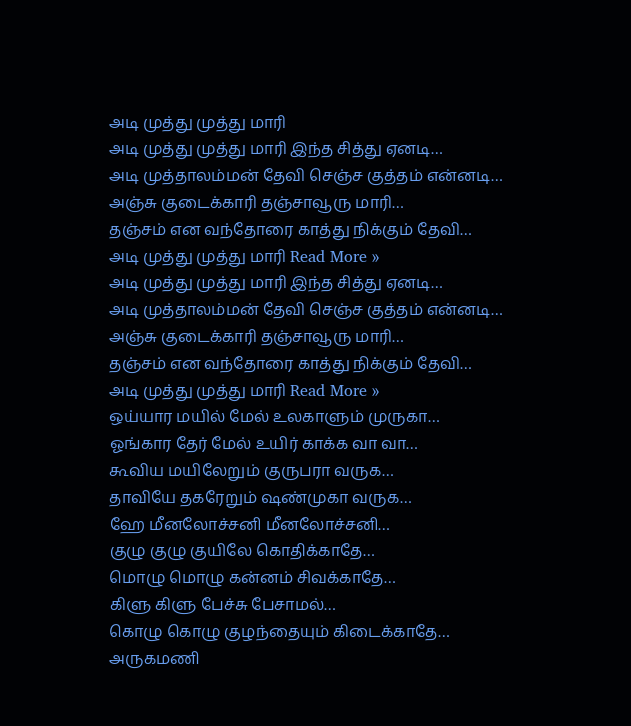அடி முத்து முத்து மாரி
அடி முத்து முத்து மாரி இந்த சித்து ஏனடி…
அடி முத்தாலம்மன் தேவி செஞ்ச குத்தம் என்னடி…
அஞ்சு குடைக்காரி தஞ்சாவூரு மாரி…
தஞ்சம் என வந்தோரை காத்து நிக்கும் தேவி…
அடி முத்து முத்து மாரி Read More »
அடி முத்து முத்து மாரி இந்த சித்து ஏனடி…
அடி முத்தாலம்மன் தேவி செஞ்ச குத்தம் என்னடி…
அஞ்சு குடைக்காரி தஞ்சாவூரு மாரி…
தஞ்சம் என வந்தோரை காத்து நிக்கும் தேவி…
அடி முத்து முத்து மாரி Read More »
ஒய்யார மயில் மேல் உலகாளும் முருகா…
ஓங்கார தேர் மேல் உயிர் காக்க வா வா…
கூவிய மயிலேறும் குருபரா வருக…
தாவியே தகரேறும் ஷண்முகா வருக…
ஹே மீனலோச்சனி மீனலோச்சனி…
குழு குழு குயிலே கொதிக்காதே…
மொழு மொழு கன்னம் சிவக்காதே…
கிளு கிளு பேச்சு பேசாமல்…
கொழு கொழு குழந்தையும் கிடைக்காதே…
அருகமணி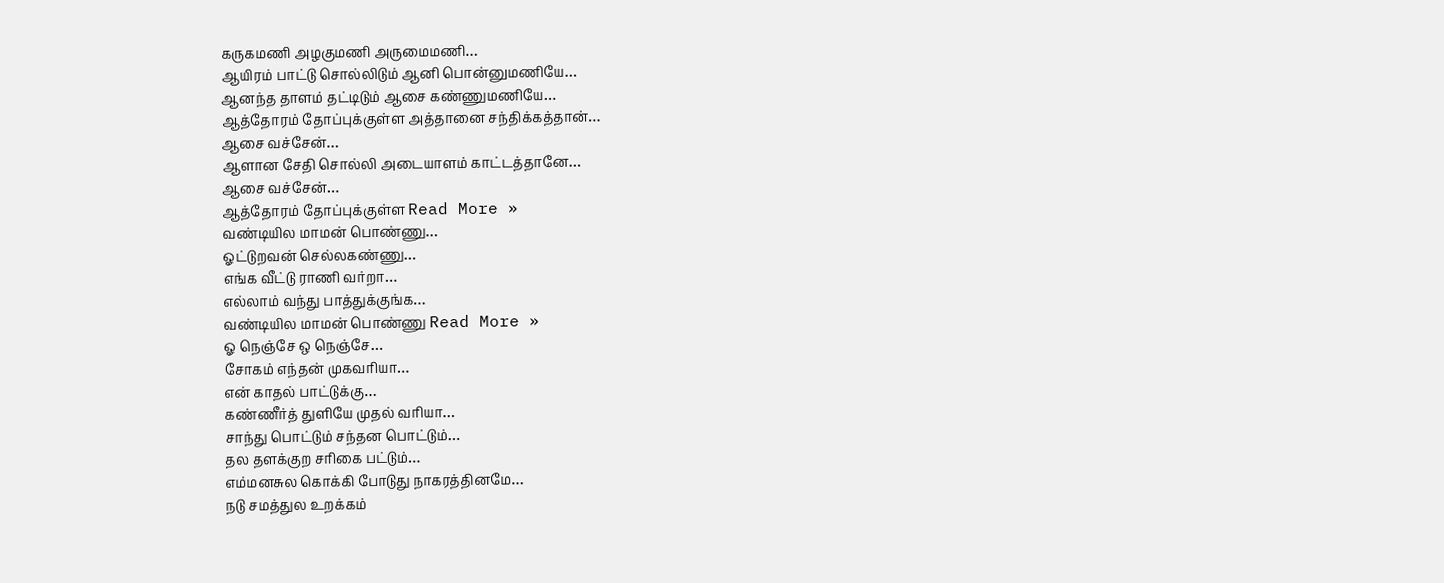கருகமணி அழகுமணி அருமைமணி…
ஆயிரம் பாட்டு சொல்லிடும் ஆனி பொன்னுமணியே…
ஆனந்த தாளம் தட்டிடும் ஆசை கண்ணுமணியே…
ஆத்தோரம் தோப்புக்குள்ள அத்தானை சந்திக்கத்தான்…
ஆசை வச்சேன்…
ஆளான சேதி சொல்லி அடையாளம் காட்டத்தானே…
ஆசை வச்சேன்…
ஆத்தோரம் தோப்புக்குள்ள Read More »
வண்டியில மாமன் பொண்ணு…
ஓட்டுறவன் செல்லகண்ணு…
எங்க வீட்டு ராணி வர்றா…
எல்லாம் வந்து பாத்துக்குங்க…
வண்டியில மாமன் பொண்ணு Read More »
ஓ நெஞ்சே ஒ நெஞ்சே…
சோகம் எந்தன் முகவரியா…
என் காதல் பாட்டுக்கு…
கண்ணீர்த் துளியே முதல் வரியா…
சாந்து பொட்டும் சந்தன பொட்டும்…
தல தளக்குற சரிகை பட்டும்…
எம்மனசுல கொக்கி போடுது நாகரத்தினமே…
நடு சமத்துல உறக்கம்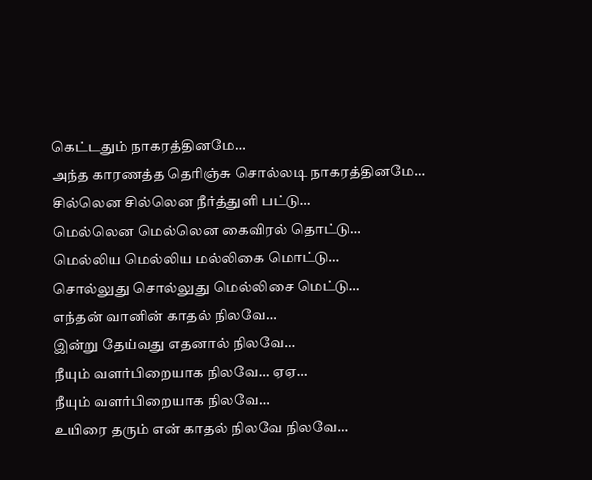கெட்டதும் நாகரத்தினமே…
அந்த காரணத்த தெரிஞ்சு சொல்லடி நாகரத்தினமே…
சில்லென சில்லென நீர்த்துளி பட்டு…
மெல்லென மெல்லென கைவிரல் தொட்டு…
மெல்லிய மெல்லிய மல்லிகை மொட்டு…
சொல்லுது சொல்லுது மெல்லிசை மெட்டு…
எந்தன் வானின் காதல் நிலவே…
இன்று தேய்வது எதனால் நிலவே…
நீயும் வளர்பிறையாக நிலவே… ஏஏ…
நீயும் வளர்பிறையாக நிலவே…
உயிரை தரும் என் காதல் நிலவே நிலவே…